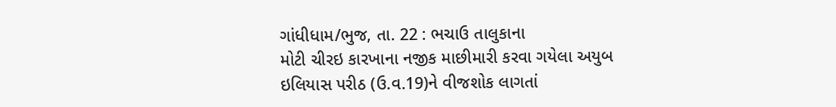ગાંધીધામ/ભુજ, તા. 22 : ભચાઉ તાલુકાના
મોટી ચીરઇ કારખાના નજીક માછીમારી કરવા ગયેલા અયુબ ઇલિયાસ પરીઠ (ઉ.વ.19)ને વીજશોક લાગતાં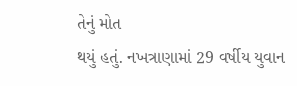તેનું મોત
થયું હતું. નખત્રાણામાં 29 વર્ષીય યુવાન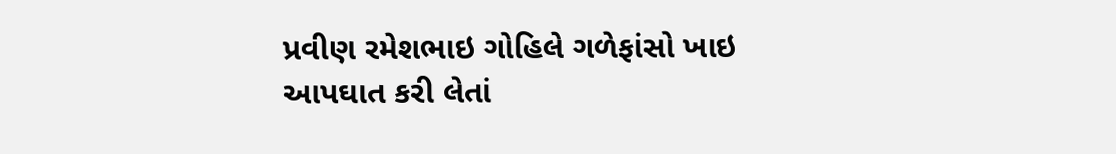પ્રવીણ રમેશભાઇ ગોહિલે ગળેફાંસો ખાઇ આપઘાત કરી લેતાં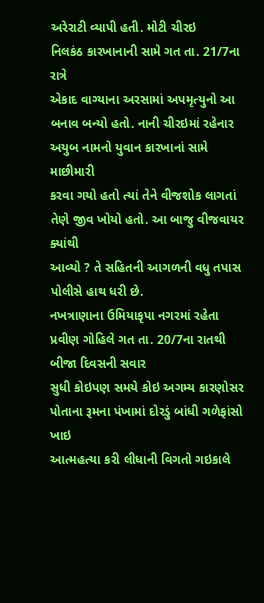અરેરાટી વ્યાપી હતી. મોટી ચીરઇ
નિલકંઠ કારખાનાની સામે ગત તા. 21/7ના રાત્રે
એકાદ વાગ્યાના અરસામાં અપમૃત્યુનો આ બનાવ બન્યો હતો. નાની ચીરઇમાં રહેનાર અયુબ નામનો યુવાન કારખાનાં સામે માછીમારી
કરવા ગયો હતો ત્યાં તેને વીજશોક લાગતાં તેણે જીવ ખોયો હતો. આ બાજુ વીજવાયર ક્યાંથી
આવ્યો ? તે સહિતની આગળની વધુ તપાસ પોલીસે હાથ ધરી છે.
નખત્રાણાના ઉમિયાકૃપા નગરમાં રહેતા પ્રવીણ ગોહિલે ગત તા. 20/7ના રાતથી બીજા દિવસની સવાર
સુધી કોઇપણ સમયે કોઇ અગમ્ય કારણોસર પોતાના રૂમના પંખામાં દોરડું બાંધી ગળેફાંસો ખાઇ
આત્મહત્યા કરી લીધાની વિગતો ગઇકાલે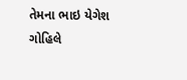તેમના ભાઇ યેગેશ ગોહિલે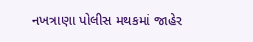નખત્રાણા પોલીસ મથકમાં જાહેર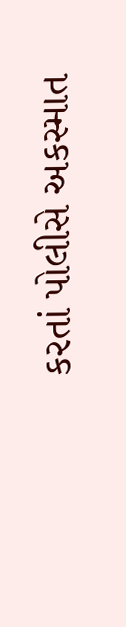કરતાં પોલીસે અકસ્માત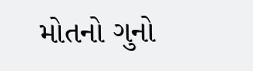મોતનો ગુનો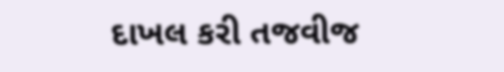દાખલ કરી તજવીજ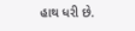હાથ ધરી છે.